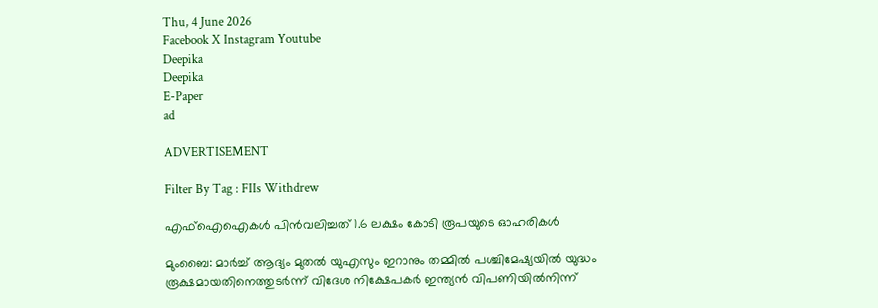Thu, 4 June 2026
Facebook X Instagram Youtube
Deepika
Deepika
E-Paper
ad

ADVERTISEMENT

Filter By Tag : FIIs Withdrew

എഫ്ഐഐകൾ‌ പിൻവലിച്ചത് 1.6 ലക്ഷം കോടി രൂപയുടെ ഓഹരികൾ

മുംബൈ: മാർച്ച് ആദ്യം മുതൽ യുഎസും ഇറാനും തമ്മിൽ പശ്ചിമേഷ്യയിൽ യുദ്ധം രൂക്ഷമായതിനെത്തുടർന്ന് വിദേശ നിക്ഷേപകർ ഇന്ത്യൻ വിപണിയിൽനിന്ന്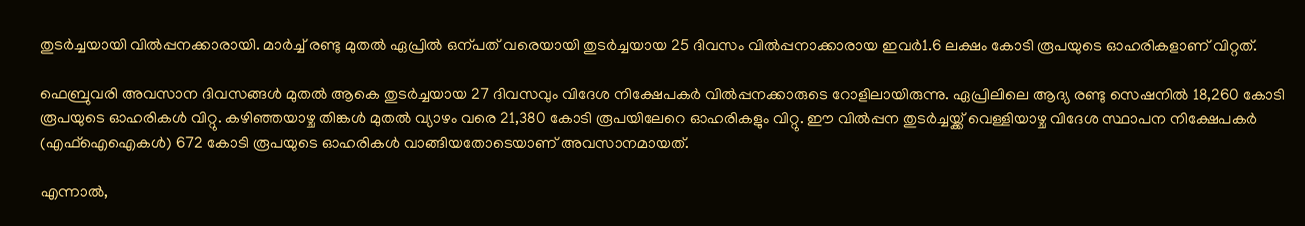തുടർച്ചയായി വിൽപ്പനക്കാരായി. മാർച്ച് രണ്ടു മുതൽ ഏപ്രിൽ ഒന്പത് വരെയായി തുടർച്ചയായ 25 ദിവസം വിൽപ്പനാക്കാരായ ഇവർ1.6 ലക്ഷം കോടി രൂപയുടെ ഓഹരികളാണ് വിറ്റത്.

ഫെബ്രുവരി അവസാന ദിവസങ്ങൾ മുതൽ ആകെ തുടർച്ചയായ 27 ദിവസവും വിദേശ നിക്ഷേപകർ വിൽപ്പനക്കാരുടെ റോളിലായിരുന്നു. ഏപ്രിലിലെ ആദ്യ രണ്ടു സെഷനിൽ 18,260 കോടി രൂപയുടെ ഓഹരികൾ വിറ്റു. കഴിഞ്ഞ‍യാഴ്ച തിങ്കൾ മുതൽ വ്യാഴം വരെ 21,380 കോടി രൂപയിലേറെ ഓഹരികളും വിറ്റു. ഈ വിൽപ്പന തുടർച്ചയ്ക്ക് വെള്ളിയാഴ്ച വിദേശ സ്ഥാപന നിക്ഷേപകർ (എഫ്ഐഐകൾ) 672 കോടി രൂപയുടെ ഓഹരികൾ വാങ്ങിയതോടെയാണ് അവസാനമായത്.

എന്നാൽ,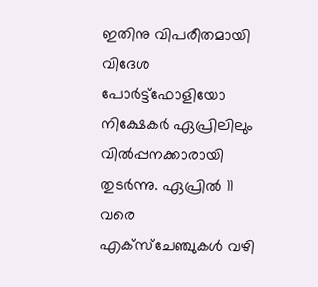ഇതിനു വിപരീതമായി വിദേശ പോർട്ട്ഫോളിയോ നിക്ഷേകർ ഏപ്രിലിലും വിൽപ്പനക്കാരായി തുടർന്നു. ഏപ്രിൽ 11 വരെ എക്സ്ചേഞ്ചുകൾ വഴി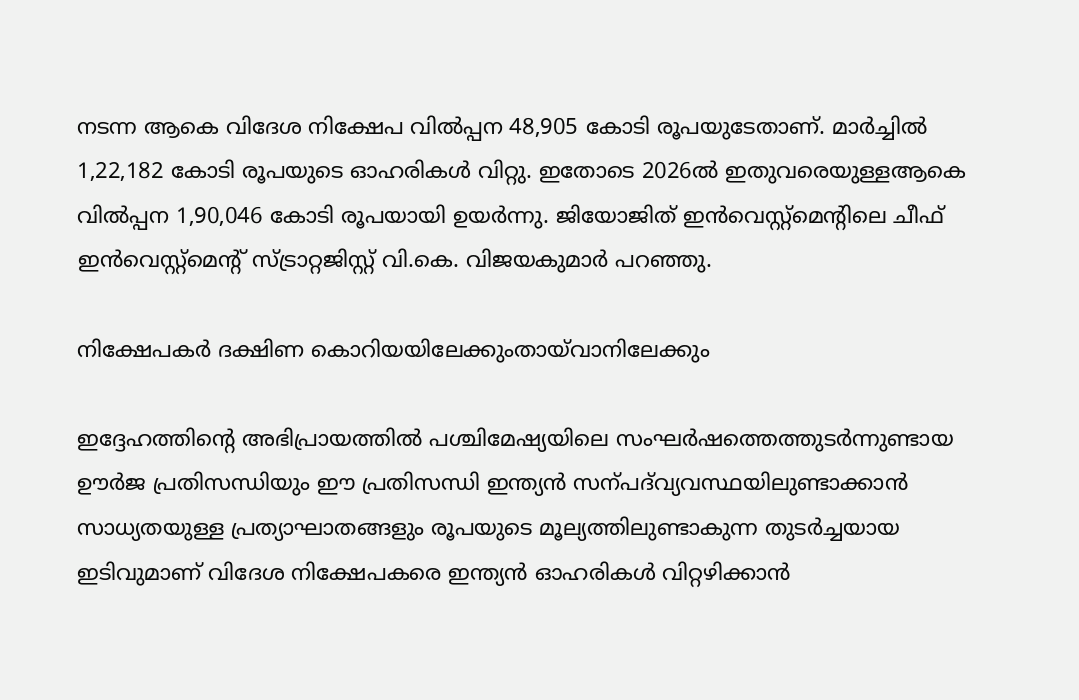നടന്ന ആകെ വിദേശ നിക്ഷേപ വിൽപ്പന 48,905 കോടി രൂപയുടേതാണ്. മാർച്ചിൽ 1,22,182 കോടി രൂപയുടെ ഓഹരികൾ വിറ്റു. ഇതോടെ 2026ൽ ഇതുവരെയുള്ളആകെ വിൽപ്പന 1,90,046 കോടി രൂപയായി ഉയർന്നു. ജിയോജിത് ഇൻവെസ്റ്റ്മെന്‍റിലെ ചീഫ് ഇൻവെസ്റ്റ്മെന്‍റ് സ്ട്രാറ്റജിസ്റ്റ് വി.കെ. വിജയകുമാർ പറഞ്ഞു.

നിക്ഷേപകർ ദക്ഷിണ കൊറിയയിലേക്കുംതായ്‌വാനിലേക്കും

ഇദ്ദേഹത്തിന്‍റെ അഭിപ്രായത്തിൽ പശ്ചിമേഷ്യയിലെ സംഘർഷത്തെത്തുടർന്നുണ്ടായ ഊർജ പ്രതിസന്ധിയും ഈ പ്രതിസന്ധി ഇന്ത്യൻ സന്പദ്‌വ്യവസ്ഥയിലുണ്ടാക്കാൻ സാധ്യതയുള്ള പ്രത്യാഘാതങ്ങളും രൂപയുടെ മൂല്യത്തിലുണ്ടാകുന്ന തുടർച്ചയായ ഇടിവുമാണ് വിദേശ നിക്ഷേപകരെ ഇന്ത്യൻ ഓഹരികൾ വിറ്റഴിക്കാൻ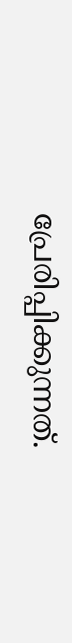പ്രേരിപ്പിക്കുന്നത്.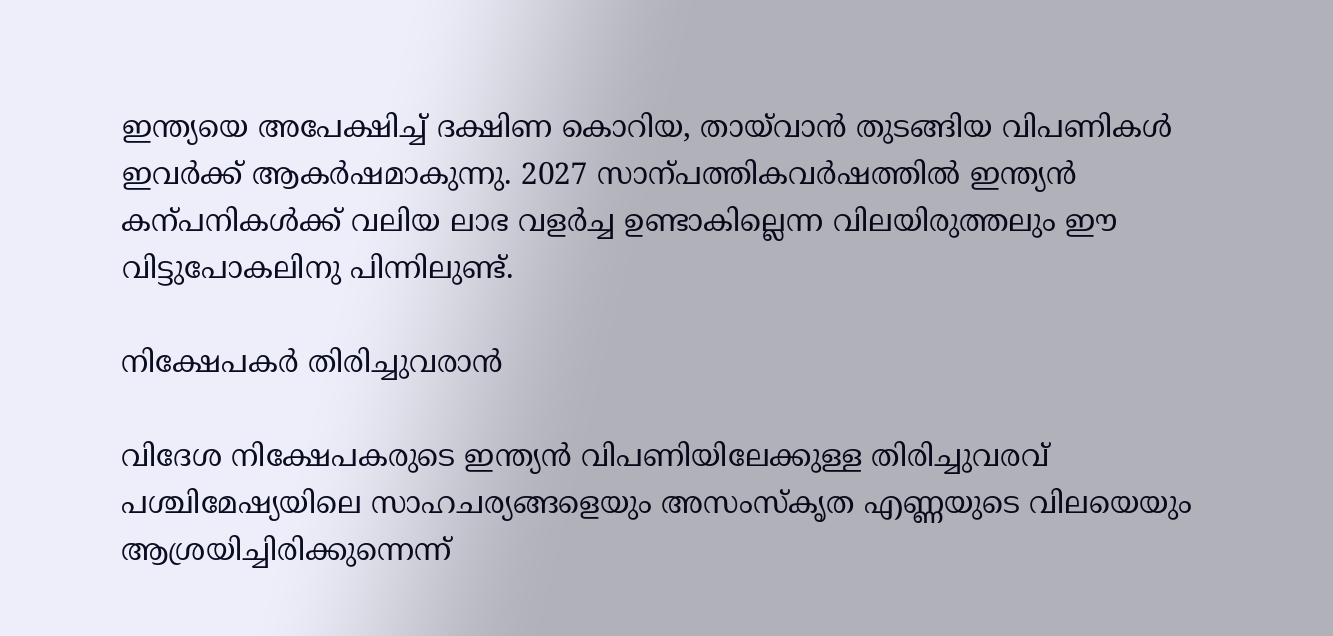ഇന്ത്യയെ അപേക്ഷിച്ച് ദക്ഷിണ കൊറിയ, തായ്‌വാൻ തുടങ്ങിയ വിപണികൾ ഇവർക്ക് ആകർഷമാകുന്നു. 2027 സാന്പത്തികവർഷത്തിൽ ഇന്ത്യൻ കന്പനികൾക്ക് വലിയ ലാഭ വളർച്ച ഉണ്ടാകില്ലെന്ന വിലയിരുത്തലും ഈ വിട്ടുപോകലിനു പിന്നിലുണ്ട്.

നിക്ഷേപകർ തിരിച്ചുവരാൻ

വിദേശ നിക്ഷേപകരുടെ‌ ഇന്ത്യൻ വിപണിയിലേക്കുള്ള തിരിച്ചുവരവ് പശ്ചിമേഷ്യയിലെ സാഹചര്യങ്ങളെയും അസംസ്കൃത എണ്ണയുടെ വിലയെയും ആശ്രയിച്ചിരിക്കുന്നെന്ന്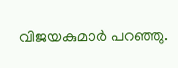വിജയകുമാർ പറഞ്ഞു.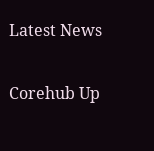Latest News

Corehub Up